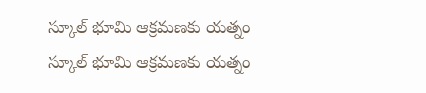స్కూల్ భూమి ఆక్రమణకు యత్నం
స్కూల్ భూమి ఆక్రమణకు యత్నం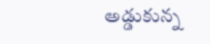అడ్డుకున్న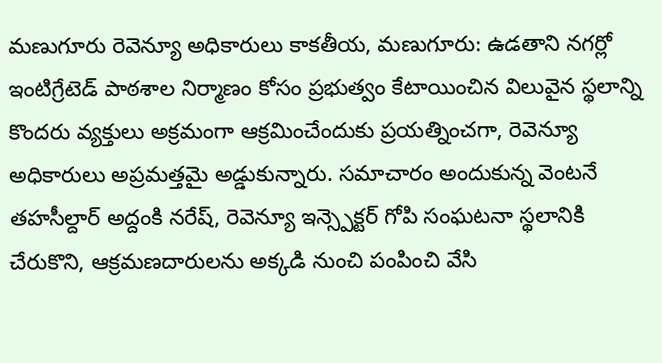మణుగూరు రెవెన్యూ అధికారులు కాకతీయ, మణుగూరు: ఉడతాని నగర్లో ఇంటిగ్రేటెడ్ పాఠశాల నిర్మాణం కోసం ప్రభుత్వం కేటాయించిన విలువైన స్థలాన్ని కొందరు వ్యక్తులు అక్రమంగా ఆక్రమించేందుకు ప్రయత్నించగా, రెవెన్యూ అధికారులు అప్రమత్తమై అడ్డుకున్నారు. సమాచారం అందుకున్న వెంటనే తహసీల్దార్ అద్దంకి నరేష్, రెవెన్యూ ఇన్స్పెక్టర్ గోపి సంఘటనా స్థలానికి చేరుకొని, ఆక్రమణదారులను అక్కడి నుంచి పంపించి వేసి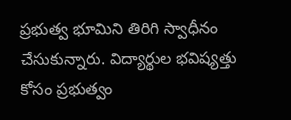ప్రభుత్వ భూమిని తిరిగి స్వాధీనం చేసుకున్నారు. విద్యార్థుల భవిష్యత్తు కోసం ప్రభుత్వం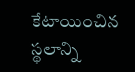కేటాయించిన స్థలాన్ని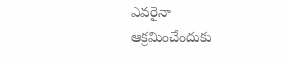ఎవరైనా ఆక్రమించేందుకు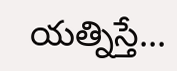యత్నిస్తే...